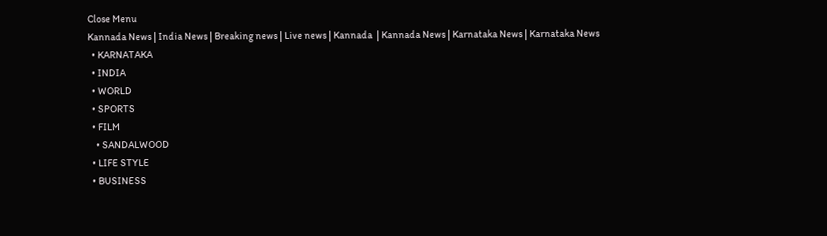Close Menu
Kannada News | India News | Breaking news | Live news | Kannada  | Kannada News | Karnataka News | Karnataka News
  • KARNATAKA
  • INDIA
  • WORLD
  • SPORTS
  • FILM
    • SANDALWOOD
  • LIFE STYLE
  • BUSINESS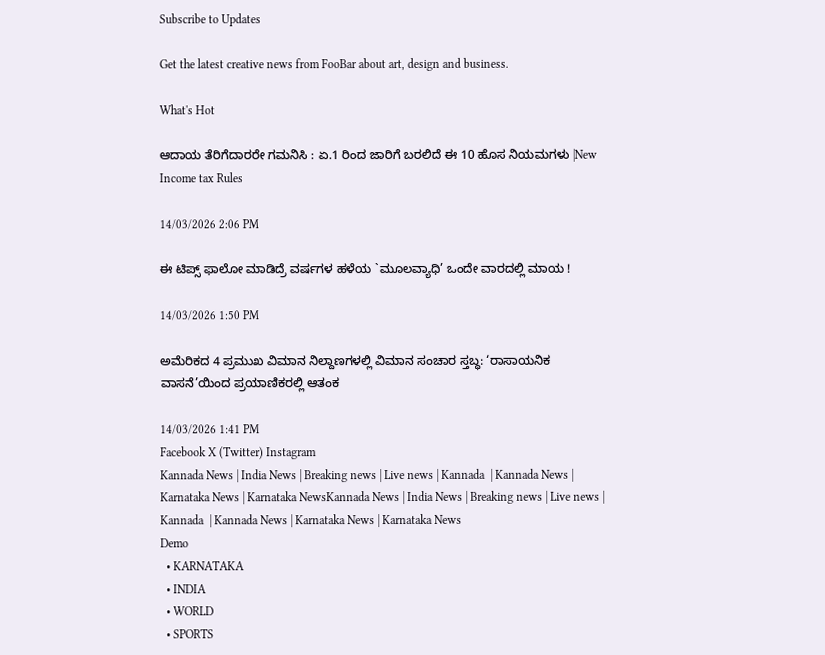Subscribe to Updates

Get the latest creative news from FooBar about art, design and business.

What's Hot

ಆದಾಯ ತೆರಿಗೆದಾರರೇ ಗಮನಿಸಿ : ಏ.1 ರಿಂದ ಜಾರಿಗೆ ಬರಲಿದೆ ಈ 10 ಹೊಸ ನಿಯಮಗಳು |New Income tax Rules

14/03/2026 2:06 PM

ಈ ಟಿಪ್ಸ್ ಫಾಲೋ ಮಾಡಿದ್ರೆ ವರ್ಷಗಳ ಹಳೆಯ `ಮೂಲವ್ಯಾಧಿ’ ಒಂದೇ ವಾರದಲ್ಲಿ ಮಾಯ !

14/03/2026 1:50 PM

ಅಮೆರಿಕದ 4 ಪ್ರಮುಖ ವಿಮಾನ ನಿಲ್ದಾಣಗಳಲ್ಲಿ ವಿಮಾನ ಸಂಚಾರ ಸ್ತಬ್ಧ: ‘ರಾಸಾಯನಿಕ ವಾಸನೆ’ಯಿಂದ ಪ್ರಯಾಣಿಕರಲ್ಲಿ ಆತಂಕ

14/03/2026 1:41 PM
Facebook X (Twitter) Instagram
Kannada News | India News | Breaking news | Live news | Kannada  | Kannada News | Karnataka News | Karnataka NewsKannada News | India News | Breaking news | Live news | Kannada  | Kannada News | Karnataka News | Karnataka News
Demo
  • KARNATAKA
  • INDIA
  • WORLD
  • SPORTS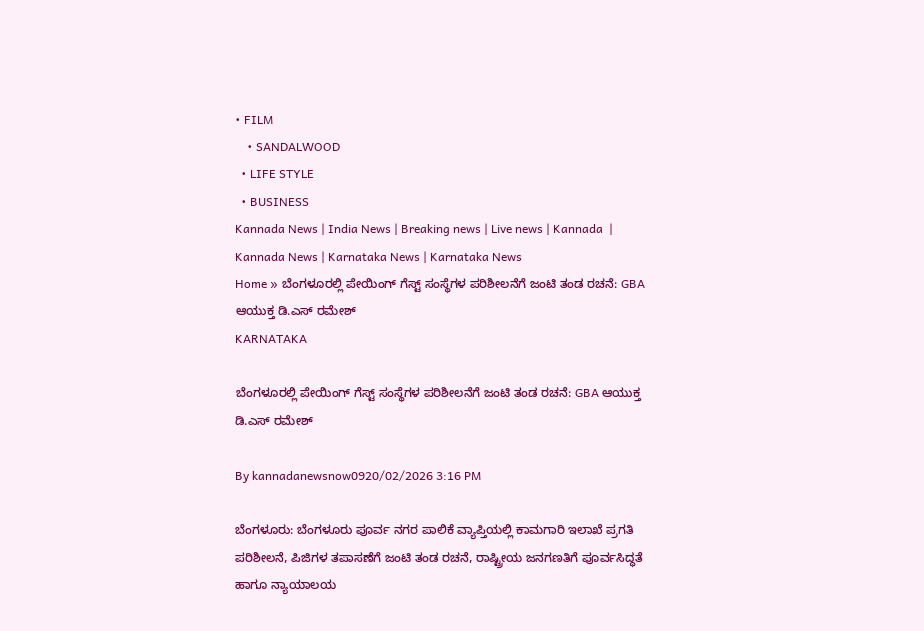• FILM
    • SANDALWOOD
  • LIFE STYLE
  • BUSINESS
Kannada News | India News | Breaking news | Live news | Kannada  | Kannada News | Karnataka News | Karnataka News
Home » ಬೆಂಗಳೂರಲ್ಲಿ ಪೇಯಿಂಗ್ ಗೆಸ್ಟ್ ಸಂಸ್ಥೆಗಳ ಪರಿಶೀಲನೆಗೆ ಜಂಟಿ ತಂಡ ರಚನೆ: GBA ಆಯುಕ್ತ ಡಿ.ಎಸ್ ರಮೇಶ್
KARNATAKA

ಬೆಂಗಳೂರಲ್ಲಿ ಪೇಯಿಂಗ್ ಗೆಸ್ಟ್ ಸಂಸ್ಥೆಗಳ ಪರಿಶೀಲನೆಗೆ ಜಂಟಿ ತಂಡ ರಚನೆ: GBA ಆಯುಕ್ತ ಡಿ.ಎಸ್ ರಮೇಶ್

By kannadanewsnow0920/02/2026 3:16 PM

ಬೆಂಗಳೂರು: ಬೆಂಗಳೂರು ಪೂರ್ವ ನಗರ ಪಾಲಿಕೆ ವ್ಯಾಪ್ತಿಯಲ್ಲಿ ಕಾಮಗಾರಿ ಇಲಾಖೆ ಪ್ರಗತಿ ಪರಿಶೀಲನೆ, ಪಿಜಿಗಳ ತಪಾಸಣೆಗೆ ಜಂಟಿ ತಂಡ ರಚನೆ, ರಾಷ್ಟ್ರೀಯ ಜನಗಣತಿಗೆ ಪೂರ್ವಸಿದ್ಧತೆ ಹಾಗೂ ನ್ಯಾಯಾಲಯ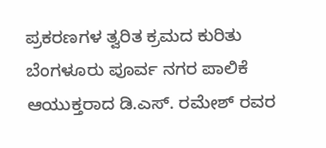ಪ್ರಕರಣಗಳ ತ್ವರಿತ ಕ್ರಮದ ಕುರಿತು ಬೆಂಗಳೂರು ಪೂರ್ವ ನಗರ ಪಾಲಿಕೆ ಆಯುಕ್ತರಾದ ಡಿ.ಎಸ್. ರಮೇಶ್ ರವರ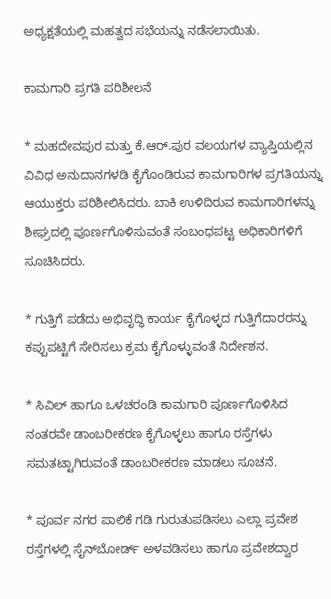ಅಧ್ಯಕ್ಷತೆಯಲ್ಲಿ ಮಹತ್ವದ ಸಭೆಯನ್ನು ನಡೆಸಲಾಯಿತು.

ಕಾಮಗಾರಿ ಪ್ರಗತಿ ಪರಿಶೀಲನೆ

* ಮಹದೇವಪುರ ಮತ್ತು ಕೆ.ಆರ್.ಪುರ ವಲಯಗಳ ವ್ಯಾಪ್ತಿಯಲ್ಲಿನ ವಿವಿಧ ಅನುದಾನಗಳಡಿ ಕೈಗೊಂಡಿರುವ ಕಾಮಗಾರಿಗಳ ಪ್ರಗತಿಯನ್ನು ಆಯುಕ್ತರು ಪರಿಶೀಲಿಸಿದರು. ಬಾಕಿ ಉಳಿದಿರುವ ಕಾಮಗಾರಿಗಳನ್ನು ಶೀಘ್ರದಲ್ಲಿ ಪೂರ್ಣಗೊಳಿಸುವಂತೆ ಸಂಬಂಧಪಟ್ಟ ಅಧಿಕಾರಿಗಳಿಗೆ ಸೂಚಿಸಿದರು.

* ಗುತ್ತಿಗೆ ಪಡೆದು ಅಭಿವೃದ್ಧಿ ಕಾರ್ಯ ಕೈಗೊಳ್ಳದ ಗುತ್ತಿಗೆದಾರರನ್ನು ಕಪ್ಪುಪಟ್ಟಿಗೆ ಸೇರಿಸಲು ಕ್ರಮ ಕೈಗೊಳ್ಳುವಂತೆ ನಿರ್ದೇಶನ.

* ಸಿವಿಲ್ ಹಾಗೂ ಒಳಚರಂಡಿ ಕಾಮಗಾರಿ ಪೂರ್ಣಗೊಳಿಸಿದ ನಂತರವೇ ಡಾಂಬರೀಕರಣ ಕೈಗೊಳ್ಳಲು ಹಾಗೂ ರಸ್ತೆಗಳು ಸಮತಟ್ಟಾಗಿರುವಂತೆ ಡಾಂಬರೀಕರಣ ಮಾಡಲು ಸೂಚನೆ.

* ಪೂರ್ವ ನಗರ ಪಾಲಿಕೆ ಗಡಿ ಗುರುತುಪಡಿಸಲು ಎಲ್ಲಾ ಪ್ರವೇಶ ರಸ್ತೆಗಳಲ್ಲಿ ಸೈನ್‌ಬೋರ್ಡ್ ಅಳವಡಿಸಲು ಹಾಗೂ ಪ್ರವೇಶದ್ವಾರ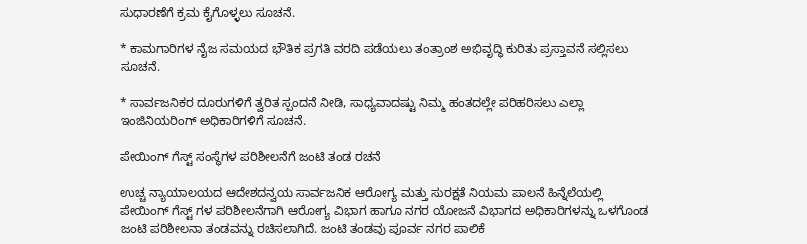ಸುಧಾರಣೆಗೆ ಕ್ರಮ ಕೈಗೊಳ್ಳಲು ಸೂಚನೆ.

* ಕಾಮಗಾರಿಗಳ ನೈಜ ಸಮಯದ ಭೌತಿಕ ಪ್ರಗತಿ ವರದಿ ಪಡೆಯಲು ತಂತ್ರಾಂಶ ಅಭಿವೃದ್ಧಿ ಕುರಿತು ಪ್ರಸ್ತಾವನೆ ಸಲ್ಲಿಸಲು ಸೂಚನೆ.

* ಸಾರ್ವಜನಿಕರ ದೂರುಗಳಿಗೆ ತ್ವರಿತ ಸ್ಪಂದನೆ ನೀಡಿ, ಸಾಧ್ಯವಾದಷ್ಟು ನಿಮ್ಮ ಹಂತದಲ್ಲೇ ಪರಿಹರಿಸಲು ಎಲ್ಲಾ ಇಂಜಿನಿಯರಿಂಗ್ ಅಧಿಕಾರಿಗಳಿಗೆ ಸೂಚನೆ.

ಪೇಯಿಂಗ್ ಗೆಸ್ಟ್ ಸಂಸ್ಥೆಗಳ ಪರಿಶೀಲನೆಗೆ ಜಂಟಿ ತಂಡ ರಚನೆ

ಉಚ್ಚ ನ್ಯಾಯಾಲಯದ ಆದೇಶದನ್ವಯ ಸಾರ್ವಜನಿಕ ಆರೋಗ್ಯ ಮತ್ತು ಸುರಕ್ಷತೆ ನಿಯಮ ಪಾಲನೆ ಹಿನ್ನೆಲೆಯಲ್ಲಿ ಪೇಯಿಂಗ್ ಗೆಸ್ಟ್ ಗಳ ಪರಿಶೀಲನೆಗಾಗಿ ಆರೋಗ್ಯ ವಿಭಾಗ ಹಾಗೂ ನಗರ ಯೋಜನೆ ವಿಭಾಗದ ಅಧಿಕಾರಿಗಳನ್ನು ಒಳಗೊಂಡ ಜಂಟಿ ಪರಿಶೀಲನಾ ತಂಡವನ್ನು ರಚಿಸಲಾಗಿದೆ. ಜಂಟಿ ತಂಡವು ಪೂರ್ವ ನಗರ ಪಾಲಿಕೆ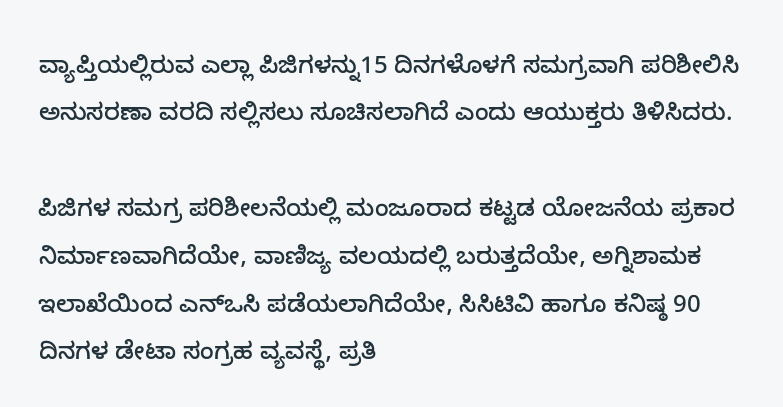ವ್ಯಾಪ್ತಿಯಲ್ಲಿರುವ ಎಲ್ಲಾ ಪಿಜಿಗಳನ್ನು15 ದಿನಗಳೊಳಗೆ ಸಮಗ್ರವಾಗಿ ಪರಿಶೀಲಿಸಿ ಅನುಸರಣಾ ವರದಿ ಸಲ್ಲಿಸಲು ಸೂಚಿಸಲಾಗಿದೆ ಎಂದು ಆಯುಕ್ತರು ತಿಳಿಸಿದರು.

ಪಿಜಿಗಳ ಸಮಗ್ರ ಪರಿಶೀಲನೆಯಲ್ಲಿ ಮಂಜೂರಾದ ಕಟ್ಟಡ ಯೋಜನೆಯ ಪ್ರಕಾರ ನಿರ್ಮಾಣವಾಗಿದೆಯೇ, ವಾಣಿಜ್ಯ ವಲಯದಲ್ಲಿ ಬರುತ್ತದೆಯೇ, ಅಗ್ನಿಶಾಮಕ ಇಲಾಖೆಯಿಂದ ಎನ್‌ಒಸಿ ಪಡೆಯಲಾಗಿದೆಯೇ, ಸಿಸಿಟಿವಿ ಹಾಗೂ ಕನಿಷ್ಠ 90 ದಿನಗಳ ಡೇಟಾ ಸಂಗ್ರಹ ವ್ಯವಸ್ಥೆ, ಪ್ರತಿ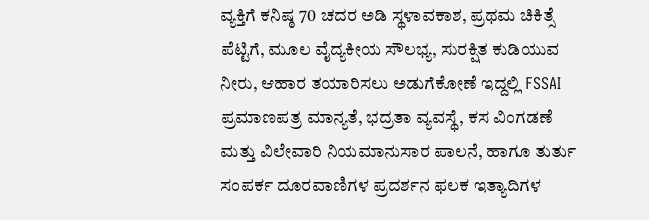ವ್ಯಕ್ತಿಗೆ ಕನಿಷ್ಠ 70 ಚದರ ಅಡಿ ಸ್ಥಳಾವಕಾಶ, ಪ್ರಥಮ ಚಿಕಿತ್ಸೆ ಪೆಟ್ಟಿಗೆ, ಮೂಲ ವೈದ್ಯಕೀಯ ಸೌಲಭ್ಯ, ಸುರಕ್ಷಿತ ಕುಡಿಯುವ ನೀರು, ಆಹಾರ ತಯಾರಿಸಲು ಅಡುಗೆಕೋಣೆ ಇದ್ದಲ್ಲಿ FSSAI ಪ್ರಮಾಣಪತ್ರ ಮಾನ್ಯತೆ, ಭದ್ರತಾ ವ್ಯವಸ್ಥೆ, ಕಸ ವಿಂಗಡಣೆ ಮತ್ತು ವಿಲೇವಾರಿ ನಿಯಮಾನುಸಾರ ಪಾಲನೆ, ಹಾಗೂ ತುರ್ತು ಸಂಪರ್ಕ ದೂರವಾಣಿಗಳ ಪ್ರದರ್ಶನ ಫಲಕ ಇತ್ಯಾದಿಗಳ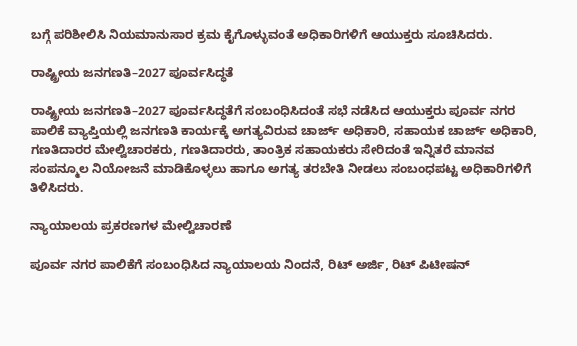ಬಗ್ಗೆ ಪರಿಶೀಲಿಸಿ ನಿಯಮಾನುಸಾರ ಕ್ರಮ ಕೈಗೊಳ್ಳುವಂತೆ ಅಧಿಕಾರಿಗಳಿಗೆ ಆಯುಕ್ತರು ಸೂಚಿಸಿದರು.

ರಾಷ್ಟ್ರೀಯ ಜನಗಣತಿ–2027 ಪೂರ್ವಸಿದ್ಧತೆ

ರಾಷ್ಟ್ರೀಯ ಜನಗಣತಿ–2027 ಪೂರ್ವಸಿದ್ಧತೆಗೆ ಸಂಬಂಧಿಸಿದಂತೆ ಸಭೆ ನಡೆಸಿದ ಆಯುಕ್ತರು ಪೂರ್ವ ನಗರ ಪಾಲಿಕೆ ವ್ಯಾಪ್ತಿಯಲ್ಲಿ ಜನಗಣತಿ ಕಾರ್ಯಕ್ಕೆ ಅಗತ್ಯವಿರುವ ಚಾರ್ಜ್ ಅಧಿಕಾರಿ, ಸಹಾಯಕ ಚಾರ್ಜ್ ಅಧಿಕಾರಿ, ಗಣತಿದಾರರ ಮೇಲ್ವಿಚಾರಕರು, ಗಣತಿದಾರರು, ತಾಂತ್ರಿಕ ಸಹಾಯಕರು ಸೇರಿದಂತೆ ಇನ್ನಿತರೆ ಮಾನವ ಸಂಪನ್ಮೂಲ ನಿಯೋಜನೆ ಮಾಡಿಕೊಳ್ಳಲು ಹಾಗೂ ಅಗತ್ಯ ತರಬೇತಿ ನೀಡಲು ಸಂಬಂಧಪಟ್ಟ ಅಧಿಕಾರಿಗಳಿಗೆ ತಿಳಿಸಿದರು.

ನ್ಯಾಯಾಲಯ ಪ್ರಕರಣಗಳ ಮೇಲ್ವಿಚಾರಣೆ

ಪೂರ್ವ ನಗರ ಪಾಲಿಕೆಗೆ ಸಂಬಂಧಿಸಿದ ನ್ಯಾಯಾಲಯ ನಿಂದನೆ, ರಿಟ್ ಅರ್ಜಿ, ರಿಟ್ ಪಿಟೀಷನ್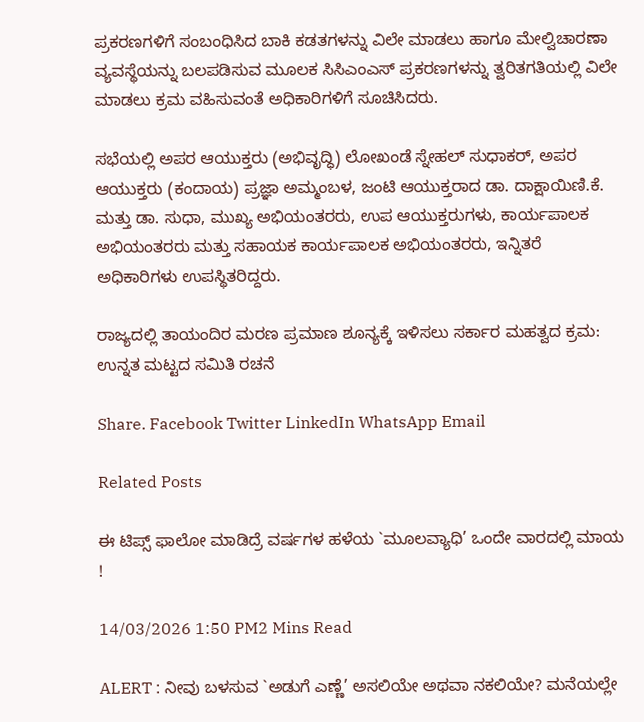ಪ್ರಕರಣಗಳಿಗೆ ಸಂಬಂಧಿಸಿದ ಬಾಕಿ ಕಡತಗಳನ್ನು ವಿಲೇ ಮಾಡಲು ಹಾಗೂ ಮೇಲ್ವಿಚಾರಣಾ ವ್ಯವಸ್ಥೆಯನ್ನು ಬಲಪಡಿಸುವ ಮೂಲಕ ಸಿಸಿಎಂಎಸ್ ಪ್ರಕರಣಗಳನ್ನು ತ್ವರಿತಗತಿಯಲ್ಲಿ ವಿಲೇ ಮಾಡಲು ಕ್ರಮ ವಹಿಸುವಂತೆ ಅಧಿಕಾರಿಗಳಿಗೆ ಸೂಚಿಸಿದರು.

ಸಭೆಯಲ್ಲಿ ಅಪರ ಆಯುಕ್ತರು (ಅಭಿವೃದ್ಧಿ) ಲೋಖಂಡೆ ಸ್ನೇಹಲ್ ಸುಧಾಕರ್, ಅಪರ ಆಯುಕ್ತರು (ಕಂದಾಯ) ಪ್ರಜ್ಞಾ ಅಮ್ಮಂಬಳ, ಜಂಟಿ ಆಯುಕ್ತರಾದ ಡಾ. ದಾಕ್ಷಾಯಿಣಿ.ಕೆ. ಮತ್ತು ಡಾ. ಸುಧಾ, ಮುಖ್ಯ ಅಭಿಯಂತರರು, ಉಪ ಆಯುಕ್ತರುಗಳು, ಕಾರ್ಯಪಾಲಕ ಅಭಿಯಂತರರು ಮತ್ತು ಸಹಾಯಕ ಕಾರ್ಯಪಾಲಕ ಅಭಿಯಂತರರು, ಇನ್ನಿತರೆ ಅಧಿಕಾರಿಗಳು ಉಪಸ್ಥಿತರಿದ್ದರು.

ರಾಜ್ಯದಲ್ಲಿ ತಾಯಂದಿರ ಮರಣ ಪ್ರಮಾಣ ಶೂನ್ಯಕ್ಕೆ ಇಳಿಸಲು ಸರ್ಕಾರ ಮಹತ್ವದ ಕ್ರಮ: ಉನ್ನತ ಮಟ್ಟದ ಸಮಿತಿ ರಚನೆ

Share. Facebook Twitter LinkedIn WhatsApp Email

Related Posts

ಈ ಟಿಪ್ಸ್ ಫಾಲೋ ಮಾಡಿದ್ರೆ ವರ್ಷಗಳ ಹಳೆಯ `ಮೂಲವ್ಯಾಧಿ’ ಒಂದೇ ವಾರದಲ್ಲಿ ಮಾಯ !

14/03/2026 1:50 PM2 Mins Read

ALERT : ನೀವು ಬಳಸುವ `ಅಡುಗೆ ಎಣ್ಣೆ’ ಅಸಲಿಯೇ ಅಥವಾ ನಕಲಿಯೇ? ಮನೆಯಲ್ಲೇ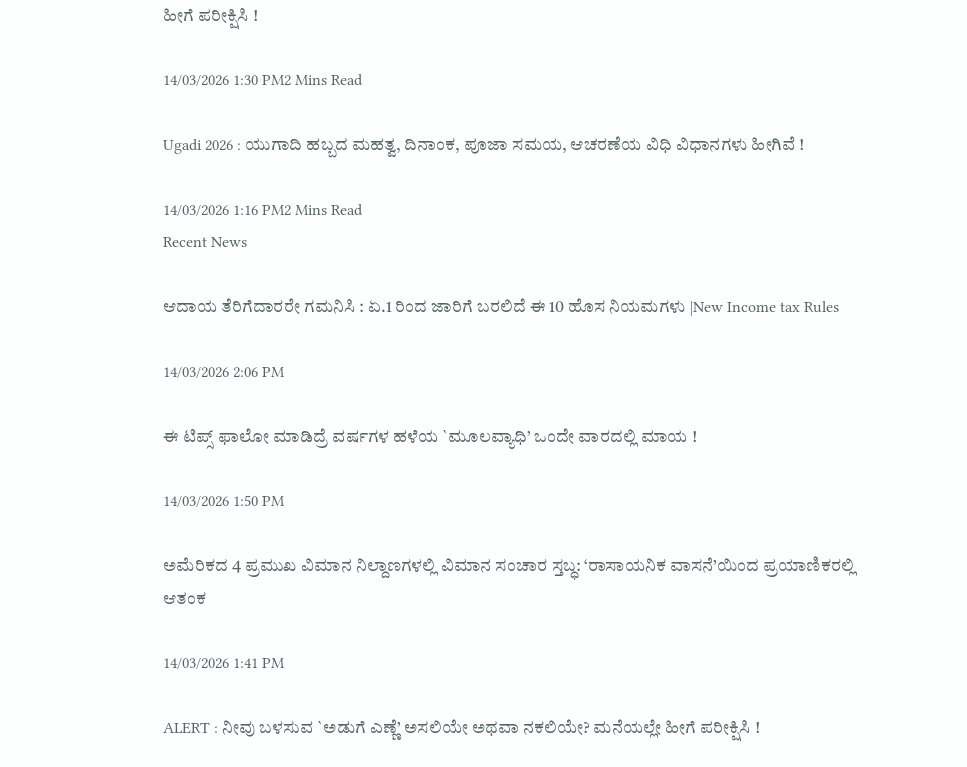ಹೀಗೆ ಪರೀಕ್ಷಿಸಿ !

14/03/2026 1:30 PM2 Mins Read

Ugadi 2026 : ಯುಗಾದಿ ಹಬ್ಬದ ಮಹತ್ವ, ದಿನಾಂಕ, ಪೂಜಾ ಸಮಯ, ಆಚರಣೆಯ ವಿಧಿ ವಿಧಾನಗಳು ಹೀಗಿವೆ !

14/03/2026 1:16 PM2 Mins Read
Recent News

ಆದಾಯ ತೆರಿಗೆದಾರರೇ ಗಮನಿಸಿ : ಏ.1 ರಿಂದ ಜಾರಿಗೆ ಬರಲಿದೆ ಈ 10 ಹೊಸ ನಿಯಮಗಳು |New Income tax Rules

14/03/2026 2:06 PM

ಈ ಟಿಪ್ಸ್ ಫಾಲೋ ಮಾಡಿದ್ರೆ ವರ್ಷಗಳ ಹಳೆಯ `ಮೂಲವ್ಯಾಧಿ’ ಒಂದೇ ವಾರದಲ್ಲಿ ಮಾಯ !

14/03/2026 1:50 PM

ಅಮೆರಿಕದ 4 ಪ್ರಮುಖ ವಿಮಾನ ನಿಲ್ದಾಣಗಳಲ್ಲಿ ವಿಮಾನ ಸಂಚಾರ ಸ್ತಬ್ಧ: ‘ರಾಸಾಯನಿಕ ವಾಸನೆ’ಯಿಂದ ಪ್ರಯಾಣಿಕರಲ್ಲಿ ಆತಂಕ

14/03/2026 1:41 PM

ALERT : ನೀವು ಬಳಸುವ `ಅಡುಗೆ ಎಣ್ಣೆ’ ಅಸಲಿಯೇ ಅಥವಾ ನಕಲಿಯೇ? ಮನೆಯಲ್ಲೇ ಹೀಗೆ ಪರೀಕ್ಷಿಸಿ !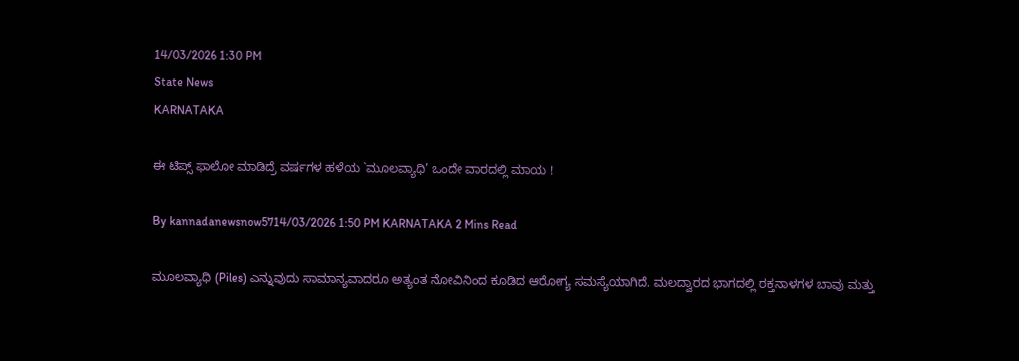14/03/2026 1:30 PM
State News
KARNATAKA

ಈ ಟಿಪ್ಸ್ ಫಾಲೋ ಮಾಡಿದ್ರೆ ವರ್ಷಗಳ ಹಳೆಯ `ಮೂಲವ್ಯಾಧಿ’ ಒಂದೇ ವಾರದಲ್ಲಿ ಮಾಯ !

By kannadanewsnow5714/03/2026 1:50 PM KARNATAKA 2 Mins Read

ಮೂಲವ್ಯಾಧಿ (Piles) ಎನ್ನುವುದು ಸಾಮಾನ್ಯವಾದರೂ ಅತ್ಯಂತ ನೋವಿನಿಂದ ಕೂಡಿದ ಆರೋಗ್ಯ ಸಮಸ್ಯೆಯಾಗಿದೆ. ಮಲದ್ವಾರದ ಭಾಗದಲ್ಲಿ ರಕ್ತನಾಳಗಳ ಬಾವು ಮತ್ತು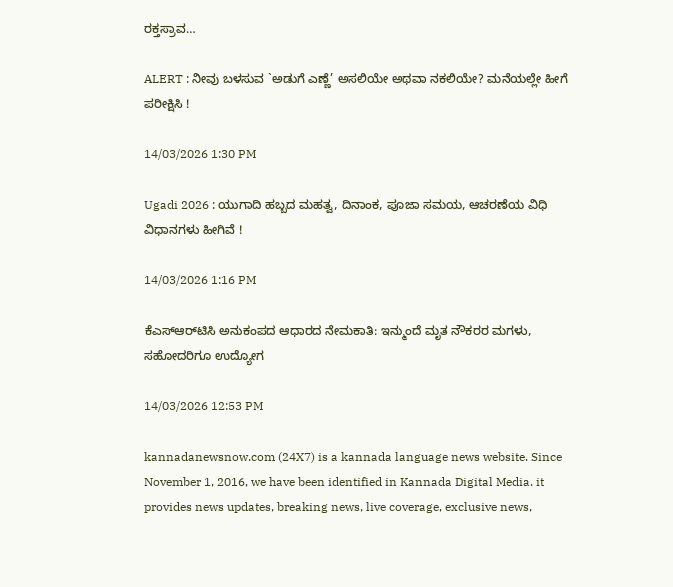ರಕ್ತಸ್ರಾವ…

ALERT : ನೀವು ಬಳಸುವ `ಅಡುಗೆ ಎಣ್ಣೆ’ ಅಸಲಿಯೇ ಅಥವಾ ನಕಲಿಯೇ? ಮನೆಯಲ್ಲೇ ಹೀಗೆ ಪರೀಕ್ಷಿಸಿ !

14/03/2026 1:30 PM

Ugadi 2026 : ಯುಗಾದಿ ಹಬ್ಬದ ಮಹತ್ವ, ದಿನಾಂಕ, ಪೂಜಾ ಸಮಯ, ಆಚರಣೆಯ ವಿಧಿ ವಿಧಾನಗಳು ಹೀಗಿವೆ !

14/03/2026 1:16 PM

ಕೆಎಸ್‌ಆರ್‌ಟಿಸಿ ಅನುಕಂಪದ ಆಧಾರದ ನೇಮಕಾತಿ: ಇನ್ಮುಂದೆ ಮೃತ ನೌಕರರ ಮಗಳು, ಸಹೋದರಿಗೂ ಉದ್ಯೋಗ

14/03/2026 12:53 PM

kannadanewsnow.com (24X7) is a kannada language news website. Since November 1, 2016, we have been identified in Kannada Digital Media. it provides news updates, breaking news, live coverage, exclusive news,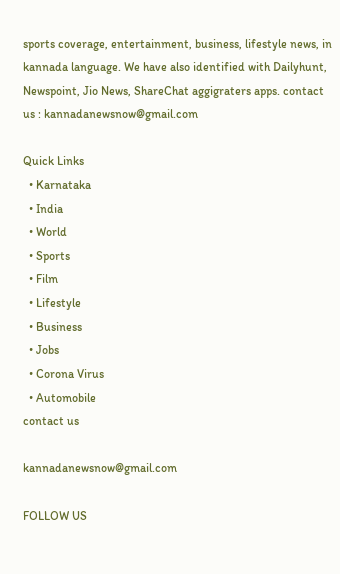sports coverage, entertainment, business, lifestyle news, in kannada language. We have also identified with Dailyhunt, Newspoint, Jio News, ShareChat aggigraters apps. contact us : kannadanewsnow@gmail.com

Quick Links
  • Karnataka
  • India
  • World
  • Sports
  • Film
  • Lifestyle
  • Business
  • Jobs
  • Corona Virus
  • Automobile
contact us

kannadanewsnow@gmail.com

FOLLOW US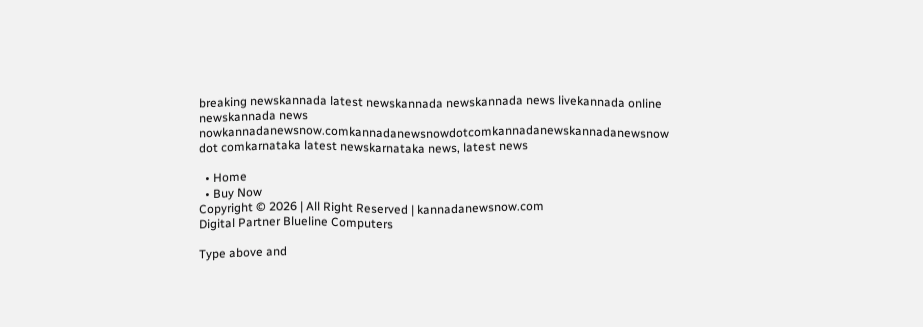breaking newskannada latest newskannada newskannada news livekannada online newskannada news nowkannadanewsnow.comkannadanewsnowdotcomkannadanewskannadanewsnow dot comkarnataka latest newskarnataka news, latest news

  • Home
  • Buy Now
Copyright © 2026 | All Right Reserved | kannadanewsnow.com
Digital Partner Blueline Computers

Type above and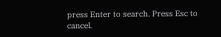press Enter to search. Press Esc to cancel.